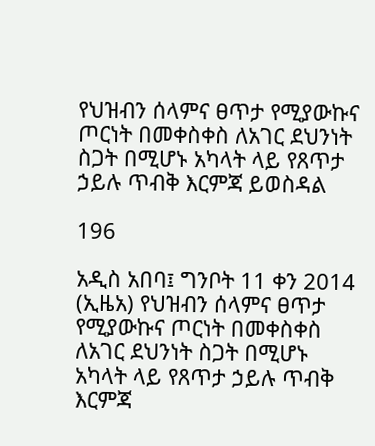የህዝብን ሰላምና ፀጥታ የሚያውኩና ጦርነት በመቀስቀስ ለአገር ደህንነት ስጋት በሚሆኑ አካላት ላይ የጸጥታ ኃይሉ ጥብቅ እርምጃ ይወስዳል

196

አዲስ አበባ፤ ግንቦት 11 ቀን 2014 (ኢዜአ) የህዝብን ሰላምና ፀጥታ የሚያውኩና ጦርነት በመቀስቀስ ለአገር ደህንነት ስጋት በሚሆኑ አካላት ላይ የጸጥታ ኃይሉ ጥብቅ እርምጃ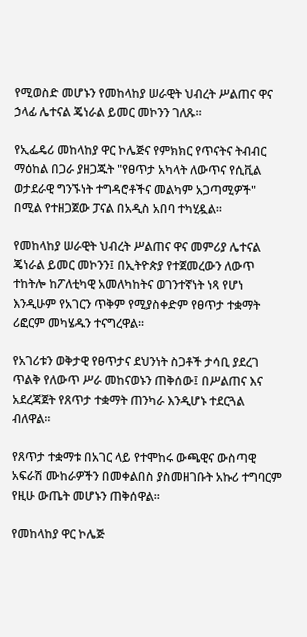የሚወስድ መሆኑን የመከላከያ ሠራዊት ህብረት ሥልጠና ዋና ኃላፊ ሌተናል ጄነራል ይመር መኮንን ገለጹ።

የኢፌዴሪ መከላከያ ዋር ኮሌጅና የምክክር የጥናትና ትብብር ማዕከል በጋራ ያዘጋጁት "የፀጥታ አካላት ለውጥና የሲቪል ወታደራዊ ግንኙነት ተግዳሮቶችና መልካም አጋጣሚዎች" በሚል የተዘጋጀው ፓናል በአዲስ አበባ ተካሂዷል።

የመከላከያ ሠራዊት ህብረት ሥልጠና ዋና መምሪያ ሌተናል ጄነራል ይመር መኮንን፤ በኢትዮጵያ የተጀመረውን ለውጥ ተከትሎ ከፖለቲካዊ አመለካከትና ወገንተኛነት ነጻ የሆነ እንዲሁም የአገርን ጥቅም የሚያስቀድም የፀጥታ ተቋማት ሪፎርም መካሄዱን ተናግረዋል፡፡

የአገሪቱን ወቅታዊ የፀጥታና ደህንነት ስጋቶች ታሳቢ ያደረገ ጥልቅ የለውጥ ሥራ መከናወኑን ጠቅሰው፤ በሥልጠና እና አደረጃጀት የጸጥታ ተቋማት ጠንካራ እንዲሆኑ ተደርጓል ብለዋል።

የጸጥታ ተቋማቱ በአገር ላይ የተሞከሩ ውጫዊና ውስጣዊ አፍራሽ ሙከራዎችን በመቀልበስ ያስመዘገቡት አኩሪ ተግባርም የዚሁ ውጤት መሆኑን ጠቅሰዋል።

የመከላከያ ዋር ኮሌጅ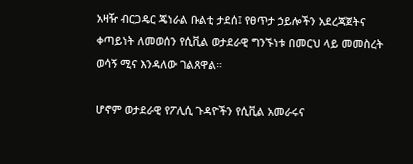አዛዥ ብርጋዴር ጄነራል ቡልቲ ታደሰ፤ የፀጥታ ኃይሎችን አደረጃጀትና ቀጣይነት ለመወሰን የሲቪል ወታደራዊ ግንኙነቱ በመርህ ላይ መመስረት ወሳኝ ሚና እንዳለው ገልጸዋል።

ሆኖም ወታደራዊ የፖሊሲ ጉዳዮችን የሲቪል አመራሩና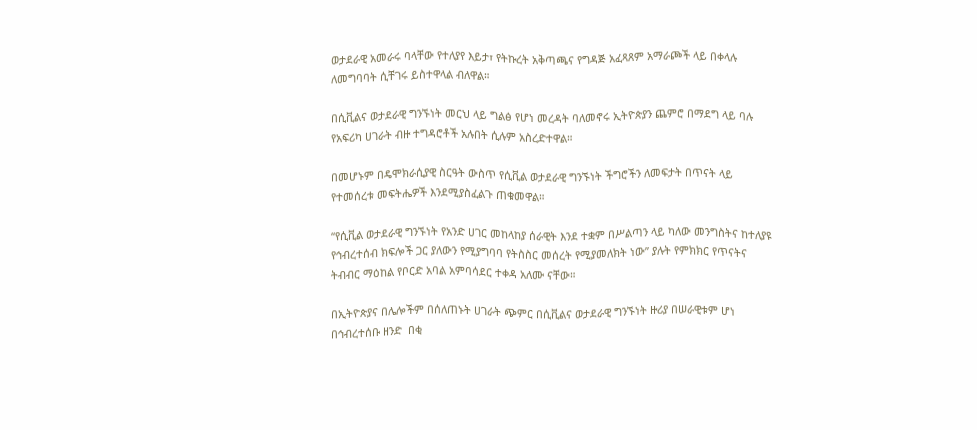ወታደራዊ አመራሩ ባላቸው የተለያየ እይታ፣ የትኩረት አቅጣጫና የግዳጅ አፈጻጸም አማራጮች ላይ በቀላሉ ለመግባባት ሲቸገሩ ይስተዋላል ብለዋል።

በሲቪልና ወታደራዊ ግንኙነት መርህ ላይ ግልፅ የሆነ መረዳት ባለመኖሩ ኢትዮጵያን ጨምሮ በማደግ ላይ ባሉ የአፍሪካ ሀገራት ብዙ ተግዳሮቶች አሉበት ሲሉም አስረድተዋል።

በመሆኑም በዴሞክራሲያዊ ስርዓት ውስጥ የሲቪል ወታደራዊ ግንኙነት ችግሮችን ለመፍታት በጥናት ላይ የተመሰረቱ መፍትሔዎች እንደሚያስፈልጉ ጠቁመዋል።

“የሲቪል ወታደራዊ ግንኙነት የአንድ ሀገር መከላከያ ሰራዊት እንደ ተቋም በሥልጣን ላይ ካለው መንግስትና ከተለያዩ የኅብረተሰብ ክፍሎች ጋር ያለውን የሚያግባባ የትስስር መሰረት የሚያመለክት ነው” ያሉት የምክክር የጥናትና ትብብር ማዕከል የቦርድ አባል አምባሳደር ተቀዳ አለሙ ናቸው።

በኢትዮጵያና በሌሎችም በሰለጠኑት ሀገራት ጭምር በሲቪልና ወታደራዊ ግንኙነት ዙሪያ በሠራዊቱም ሆነ በኅብረተሰቡ ዘንድ  በቂ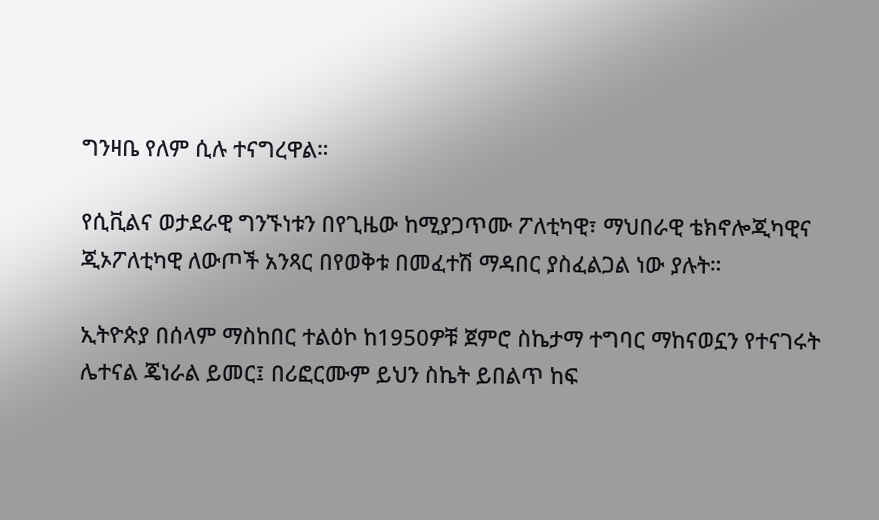ግንዛቤ የለም ሲሉ ተናግረዋል።

የሲቪልና ወታደራዊ ግንኙነቱን በየጊዜው ከሚያጋጥሙ ፖለቲካዊ፣ ማህበራዊ ቴክኖሎጂካዊና ጂኦፖለቲካዊ ለውጦች አንጻር በየወቅቱ በመፈተሽ ማዳበር ያስፈልጋል ነው ያሉት።

ኢትዮጵያ በሰላም ማስከበር ተልዕኮ ከ1950ዎቹ ጀምሮ ስኬታማ ተግባር ማከናወኗን የተናገሩት ሌተናል ጄነራል ይመር፤ በሪፎርሙም ይህን ስኬት ይበልጥ ከፍ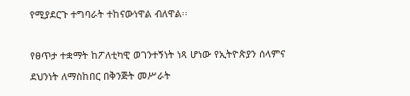የሚያደርጉ ተግባራት ተከናውነዋል ብለዋል፡፡

የፀጥታ ተቋማት ከፖለቲካዊ ወገንተኝነት ነጻ ሆነው የኢትዮጵያን ሰላምና ደህንነት ለማስከበር በቅንጅት መሥራት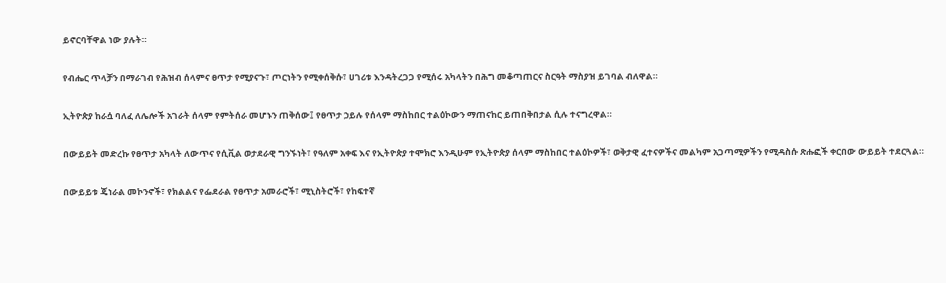ይኖርባቸዋል ነው ያሉት።

የብሔር ጥላቻን በማራገብ የሕዝብ ሰላምና ፀጥታ የሚያናጉ፣ ጦርነትን የሚቀሰቅሱ፣ ሀገሪቱ እንዳትረጋጋ የሚሰሩ አካላትን በሕግ መቆጣጠርና ስርዓት ማስያዝ ይገባል ብለዋል።

ኢትዮጵያ ከራሷ ባለፈ ለሌሎች አገራት ሰላም የምትሰራ መሆኑን ጠቅሰው፤ የፀጥታ ኃይሉ የሰላም ማስከበር ተልዕኮውን ማጠናከር ይጠበቅበታል ሲሉ ተናግረዋል።

በውይይት መድረኩ የፀጥታ አካላት ለውጥና የሲቪል ወታደራዊ ግንኙነት፣ የዓለም አቀፍ እና የኢትዮጵያ ተሞክሮ እንዲሁም የኢትዮጵያ ሰላም ማስከበር ተልዕኮዎች፣ ወቅታዊ ፈተናዎችና መልካም አጋጣሚዎችን የሚዳስሱ ጽሑፎች ቀርበው ውይይት ተደርጓል።

በውይይቱ ጄነራል መኮንኖች፣ የክልልና የፌደራል የፀጥታ አመራሮች፣ ሚኒስትሮች፣ የከፍተኛ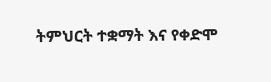ትምህርት ተቋማት እና የቀድሞ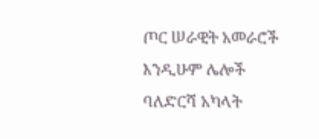ጦር ሠራዊት አመራሮች እንዲሁም ሌሎች ባለድርሻ አካላት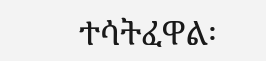ተሳትፈዋል፡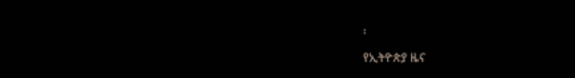፡

የኢትዮጵያ ዜና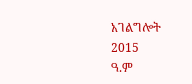አገልግሎት
2015
ዓ.ም